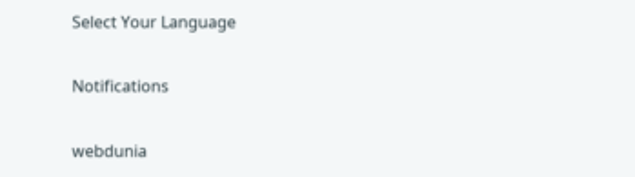Select Your Language

Notifications

webdunia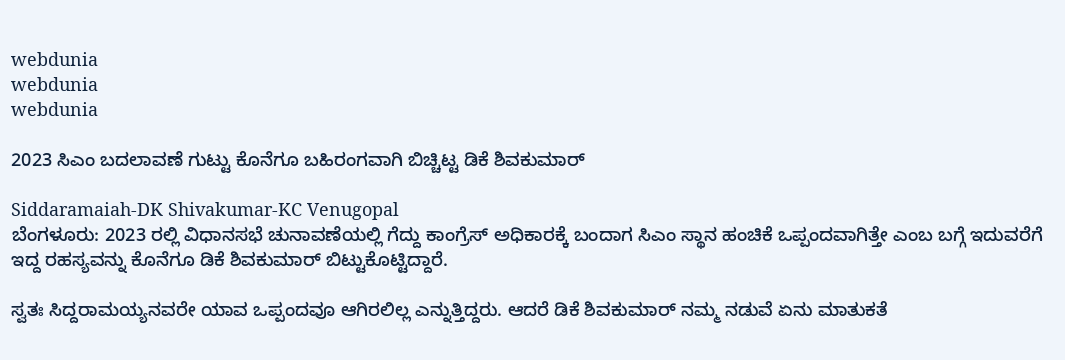webdunia
webdunia
webdunia

2023 ಸಿಎಂ ಬದಲಾವಣೆ ಗುಟ್ಟು ಕೊನೆಗೂ ಬಹಿರಂಗವಾಗಿ ಬಿಚ್ಚಿಟ್ಟ ಡಿಕೆ ಶಿವಕುಮಾರ್

Siddaramaiah-DK Shivakumar-KC Venugopal
ಬೆಂಗಳೂರು: 2023 ರಲ್ಲಿ ವಿಧಾನಸಭೆ ಚುನಾವಣೆಯಲ್ಲಿ ಗೆದ್ದು ಕಾಂಗ್ರೆಸ್ ಅಧಿಕಾರಕ್ಕೆ ಬಂದಾಗ ಸಿಎಂ ಸ್ಥಾನ ಹಂಚಿಕೆ ಒಪ್ಪಂದವಾಗಿತ್ತೇ ಎಂಬ ಬಗ್ಗೆ ಇದುವರೆಗೆ ಇದ್ದ ರಹಸ್ಯವನ್ನು ಕೊನೆಗೂ ಡಿಕೆ ಶಿವಕುಮಾರ್ ಬಿಟ್ಟುಕೊಟ್ಟಿದ್ದಾರೆ.

ಸ್ವತಃ ಸಿದ್ದರಾಮಯ್ಯನವರೇ ಯಾವ ಒಪ್ಪಂದವೂ ಆಗಿರಲಿಲ್ಲ ಎನ್ನುತ್ತಿದ್ದರು. ಆದರೆ ಡಿಕೆ ಶಿವಕುಮಾರ್ ನಮ್ಮ ನಡುವೆ ಏನು ಮಾತುಕತೆ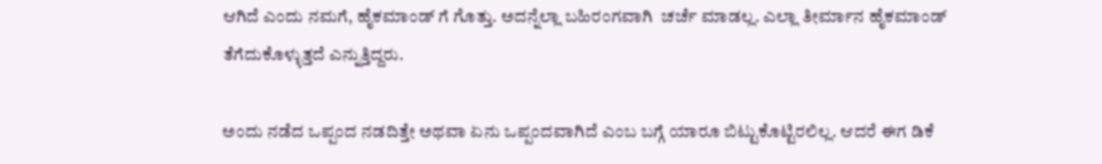ಆಗಿದೆ ಎಂದು ನಮಗೆ, ಹೈಕಮಾಂಡ್ ಗೆ ಗೊತ್ತು. ಅದನ್ನೆಲ್ಲಾ ಬಹಿರಂಗವಾಗಿ  ಚರ್ಚೆ ಮಾಡಲ್ಲ. ಎಲ್ಲಾ ತೀರ್ಮಾನ ಹೈಕಮಾಂಡ್ ತೆಗೆದುಕೊಳ್ಳುತ್ತದೆ ಎನ್ನುತ್ತಿದ್ದರು.

ಅಂದು ನಡೆದ ಒಪ್ಪಂದ ನಡದಿತ್ತೇ ಅಥವಾ ಏನು ಒಪ್ಪಂದವಾಗಿದೆ ಎಂಬ ಬಗ್ಗೆ ಯಾರೂ ಬಿಟ್ಟುಕೊಟ್ಟಿರಲಿಲ್ಲ. ಆದರೆ ಈಗ ಡಿಕೆ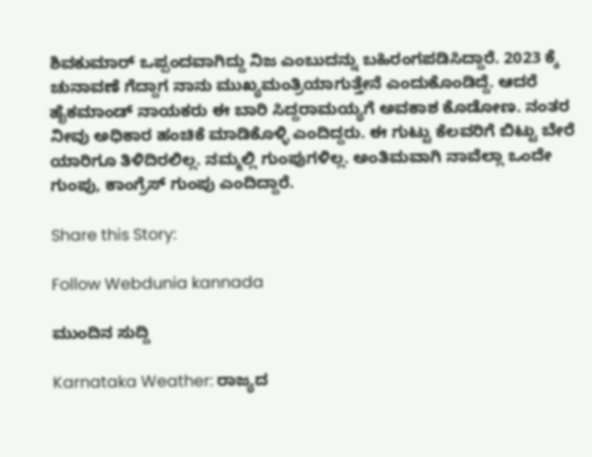ಶಿವಕುಮಾರ್ ಒಪ್ಪಂದವಾಗಿದ್ದು ನಿಜ ಎಂಬುದನ್ನು ಬಹಿರಂಗಪಡಿಸಿದ್ದಾರೆ. 2023 ಕ್ಕೆ ಚುನಾವಣೆ ಗೆದ್ದಾಗ ನಾನು ಮುಖ್ಯಮಂತ್ರಿಯಾಗುತ್ತೇನೆ ಎಂದುಕೊಂಡಿದ್ದೆ. ಆದರೆ ಹೈಕಮಾಂಡ್ ನಾಯಕರು ಈ ಬಾರಿ ಸಿದ್ದರಾಮಯ್ಯಗೆ ಅವಕಾಶ ಕೊಡೋಣ. ನಂತರ ನೀವು ಅಧಿಕಾರ ಹಂಚಿಕೆ ಮಾಡಿಕೊಳ್ಳಿ ಎಂದಿದ್ದರು. ಈ ಗುಟ್ಟು ಕೆಲವರಿಗೆ ಬಿಟ್ಟು ಬೇರೆ ಯಾರಿಗೂ ತಿಳಿದಿರಲಿಲ್ಲ. ನಮ್ಮಲ್ಲಿ ಗುಂಪುಗಳಿಲ್ಲ. ಅಂತಿಮವಾಗಿ ನಾವೆಲ್ಲಾ ಒಂದೇ ಗುಂಪು, ಕಾಂಗ್ರೆಸ್ ಗುಂಪು ಎಂದಿದ್ದಾರೆ.

Share this Story:

Follow Webdunia kannada

ಮುಂದಿನ ಸುದ್ದಿ

Karnataka Weather: ರಾಜ್ಯದ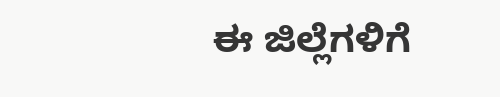ಈ ಜಿಲ್ಲೆಗಳಿಗೆ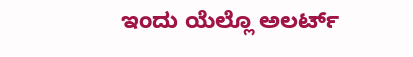ಇಂದು ಯೆಲ್ಲೊ ಅಲರ್ಟ್